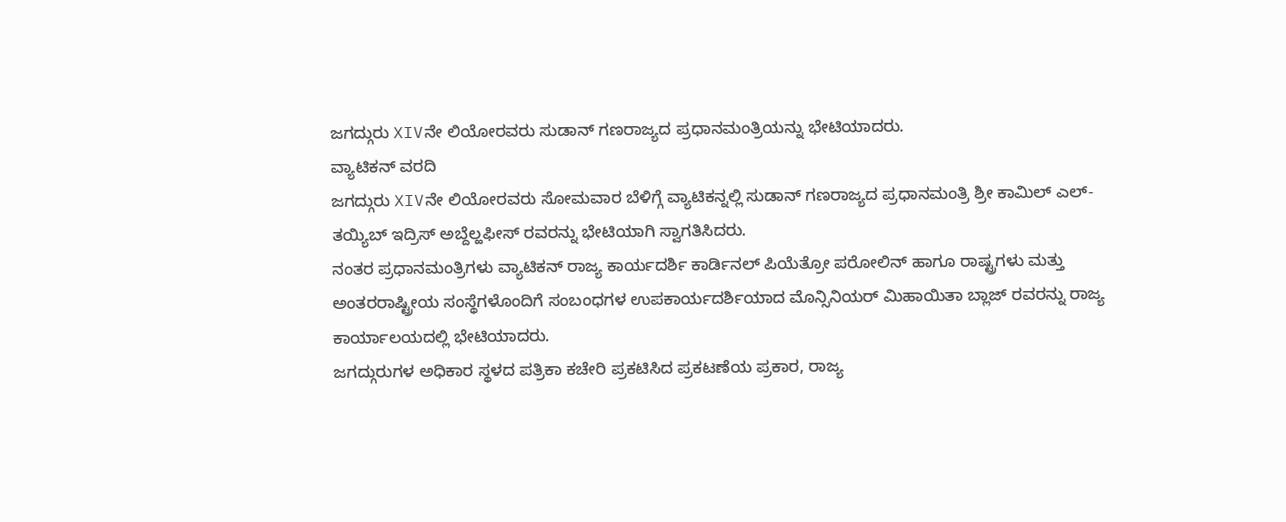ಜಗದ್ಗುರು XIVನೇ ಲಿಯೋರವರು ಸುಡಾನ್ ಗಣರಾಜ್ಯದ ಪ್ರಧಾನಮಂತ್ರಿಯನ್ನು ಭೇಟಿಯಾದರು.
ವ್ಯಾಟಿಕನ್ ವರದಿ
ಜಗದ್ಗುರು XIVನೇ ಲಿಯೋರವರು ಸೋಮವಾರ ಬೆಳಿಗ್ಗೆ ವ್ಯಾಟಿಕನ್ನಲ್ಲಿ ಸುಡಾನ್ ಗಣರಾಜ್ಯದ ಪ್ರಧಾನಮಂತ್ರಿ ಶ್ರೀ ಕಾಮಿಲ್ ಎಲ್-ತಯ್ಯಿಬ್ ಇದ್ರಿಸ್ ಅಬ್ದೆಲ್ಹಫೀಸ್ ರವರನ್ನು ಭೇಟಿಯಾಗಿ ಸ್ವಾಗತಿಸಿದರು.
ನಂತರ ಪ್ರಧಾನಮಂತ್ರಿಗಳು ವ್ಯಾಟಿಕನ್ ರಾಜ್ಯ ಕಾರ್ಯದರ್ಶಿ ಕಾರ್ಡಿನಲ್ ಪಿಯೆತ್ರೋ ಪರೋಲಿನ್ ಹಾಗೂ ರಾಷ್ಟ್ರಗಳು ಮತ್ತು ಅಂತರರಾಷ್ಟ್ರೀಯ ಸಂಸ್ಥೆಗಳೊಂದಿಗೆ ಸಂಬಂಧಗಳ ಉಪಕಾರ್ಯದರ್ಶಿಯಾದ ಮೊನ್ಸಿನಿಯರ್ ಮಿಹಾಯಿತಾ ಬ್ಲಾಜ್ ರವರನ್ನು ರಾಜ್ಯ ಕಾರ್ಯಾಲಯದಲ್ಲಿ ಭೇಟಿಯಾದರು.
ಜಗದ್ಗುರುಗಳ ಅಧಿಕಾರ ಸ್ಥಳದ ಪತ್ರಿಕಾ ಕಚೇರಿ ಪ್ರಕಟಿಸಿದ ಪ್ರಕಟಣೆಯ ಪ್ರಕಾರ, ರಾಜ್ಯ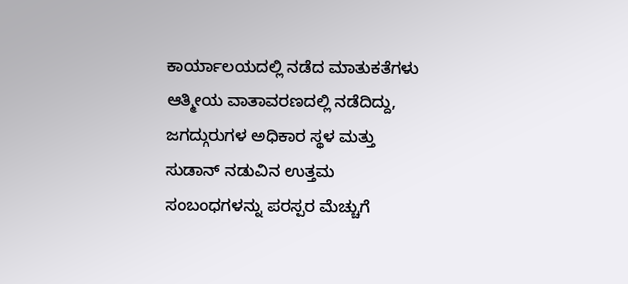ಕಾರ್ಯಾಲಯದಲ್ಲಿ ನಡೆದ ಮಾತುಕತೆಗಳು ಆತ್ಮೀಯ ವಾತಾವರಣದಲ್ಲಿ ನಡೆದಿದ್ದು, ಜಗದ್ಗುರುಗಳ ಅಧಿಕಾರ ಸ್ಥಳ ಮತ್ತು ಸುಡಾನ್ ನಡುವಿನ ಉತ್ತಮ ಸಂಬಂಧಗಳನ್ನು ಪರಸ್ಪರ ಮೆಚ್ಚುಗೆ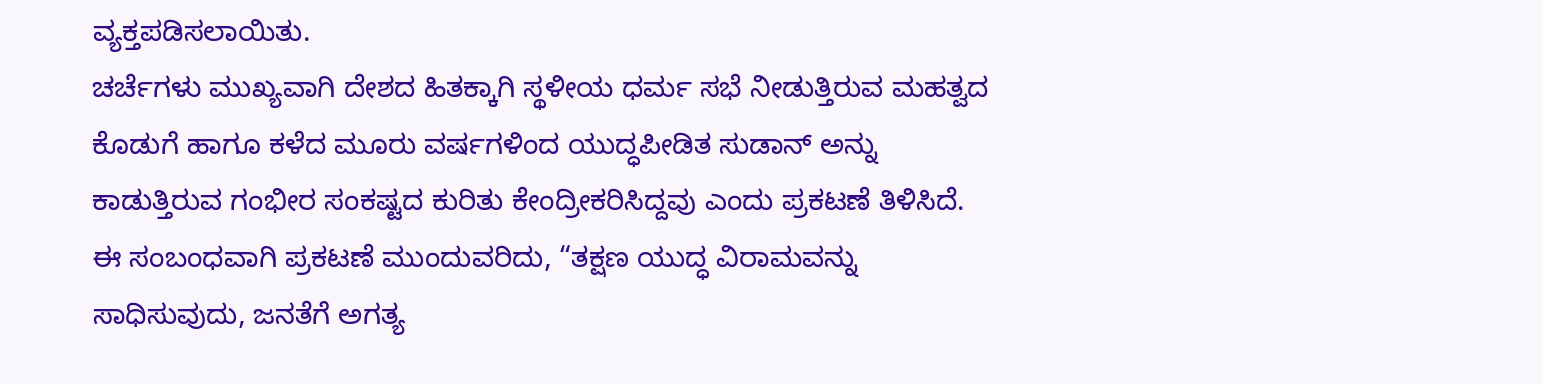ವ್ಯಕ್ತಪಡಿಸಲಾಯಿತು.
ಚರ್ಚೆಗಳು ಮುಖ್ಯವಾಗಿ ದೇಶದ ಹಿತಕ್ಕಾಗಿ ಸ್ಥಳೀಯ ಧರ್ಮ ಸಭೆ ನೀಡುತ್ತಿರುವ ಮಹತ್ವದ ಕೊಡುಗೆ ಹಾಗೂ ಕಳೆದ ಮೂರು ವರ್ಷಗಳಿಂದ ಯುದ್ಧಪೀಡಿತ ಸುಡಾನ್ ಅನ್ನು ಕಾಡುತ್ತಿರುವ ಗಂಭೀರ ಸಂಕಷ್ಟದ ಕುರಿತು ಕೇಂದ್ರೀಕರಿಸಿದ್ದವು ಎಂದು ಪ್ರಕಟಣೆ ತಿಳಿಸಿದೆ.
ಈ ಸಂಬಂಧವಾಗಿ ಪ್ರಕಟಣೆ ಮುಂದುವರಿದು, “ತಕ್ಷಣ ಯುದ್ಧ ವಿರಾಮವನ್ನು ಸಾಧಿಸುವುದು, ಜನತೆಗೆ ಅಗತ್ಯ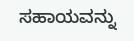ಸಹಾಯವನ್ನು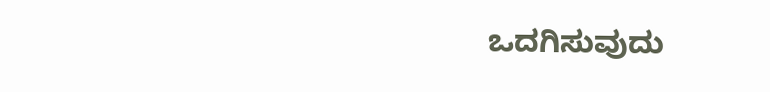ಒದಗಿಸುವುದು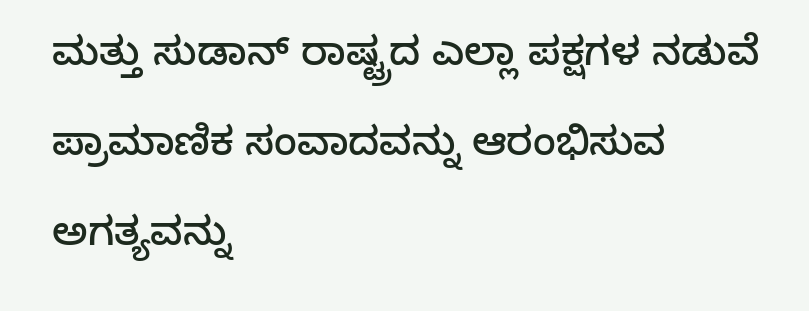ಮತ್ತು ಸುಡಾನ್ ರಾಷ್ಟ್ರದ ಎಲ್ಲಾ ಪಕ್ಷಗಳ ನಡುವೆ ಪ್ರಾಮಾಣಿಕ ಸಂವಾದವನ್ನು ಆರಂಭಿಸುವ ಅಗತ್ಯವನ್ನು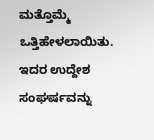ಮತ್ತೊಮ್ಮೆ ಒತ್ತಿಹೇಳಲಾಯಿತು. ಇದರ ಉದ್ದೇಶ ಸಂಘರ್ಷವನ್ನು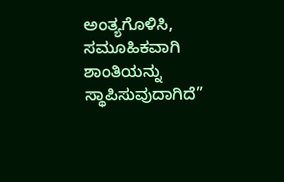ಅಂತ್ಯಗೊಳಿಸಿ, ಸಮೂಹಿಕವಾಗಿ ಶಾಂತಿಯನ್ನು ಸ್ಥಾಪಿಸುವುದಾಗಿದೆ”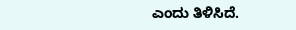ಎಂದು ತಿಳಿಸಿದೆ.